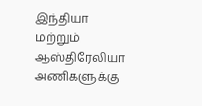இந்தியா மற்றும் ஆஸ்திரேலியா அணிகளுக்கு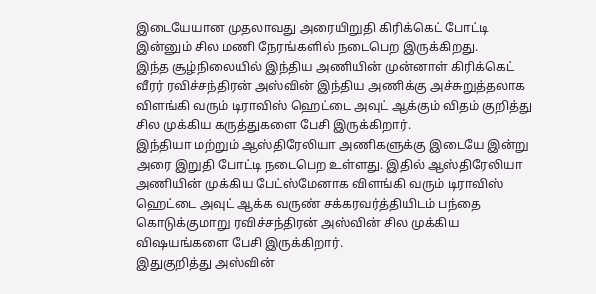இடையேயான முதலாவது அரையிறுதி கிரிக்கெட் போட்டி இன்னும் சில மணி நேரங்களில் நடைபெற இருக்கிறது.
இந்த சூழ்நிலையில் இந்திய அணியின் முன்னாள் கிரிக்கெட் வீரர் ரவிச்சந்திரன் அஸ்வின் இந்திய அணிக்கு அச்சுறுத்தலாக விளங்கி வரும் டிராவிஸ் ஹெட்டை அவுட் ஆக்கும் விதம் குறித்து சில முக்கிய கருத்துகளை பேசி இருக்கிறார்.
இந்தியா மற்றும் ஆஸ்திரேலியா அணிகளுக்கு இடையே இன்று அரை இறுதி போட்டி நடைபெற உள்ளது. இதில் ஆஸ்திரேலியா அணியின் முக்கிய பேட்ஸ்மேனாக விளங்கி வரும் டிராவிஸ் ஹெட்டை அவுட் ஆக்க வருண் சக்கரவர்த்தியிடம் பந்தை கொடுக்குமாறு ரவிச்சந்திரன் அஸ்வின் சில முக்கிய விஷயங்களை பேசி இருக்கிறார்.
இதுகுறித்து அஸ்வின்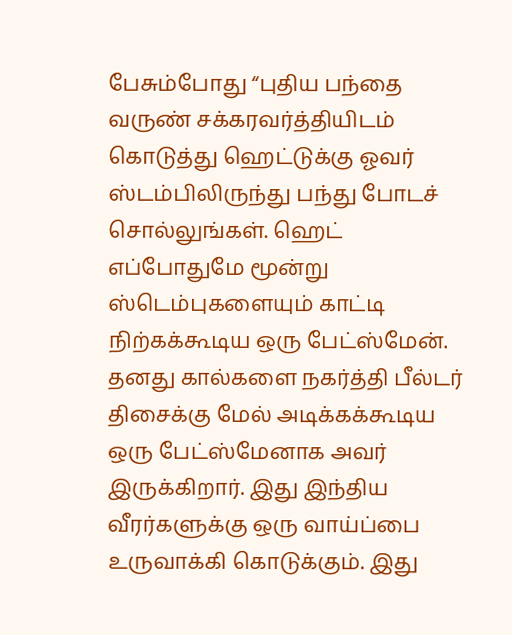பேசும்போது “புதிய பந்தை வருண் சக்கரவர்த்தியிடம் கொடுத்து ஹெட்டுக்கு ஓவர் ஸ்டம்பிலிருந்து பந்து போடச் சொல்லுங்கள். ஹெட் எப்போதுமே மூன்று ஸ்டெம்புகளையும் காட்டி நிற்கக்கூடிய ஒரு பேட்ஸ்மேன். தனது கால்களை நகர்த்தி பீல்டர் திசைக்கு மேல் அடிக்கக்கூடிய ஒரு பேட்ஸ்மேனாக அவர் இருக்கிறார். இது இந்திய வீரர்களுக்கு ஒரு வாய்ப்பை உருவாக்கி கொடுக்கும். இது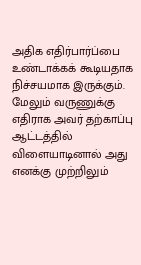அதிக எதிர்பார்ப்பை உண்டாக்கக் கூடியதாக நிச்சயமாக இருக்கும்.
மேலும் வருணுக்கு எதிராக அவர் தற்காப்பு ஆட்டத்தில் விளையாடினால் அது எனக்கு முற்றிலும்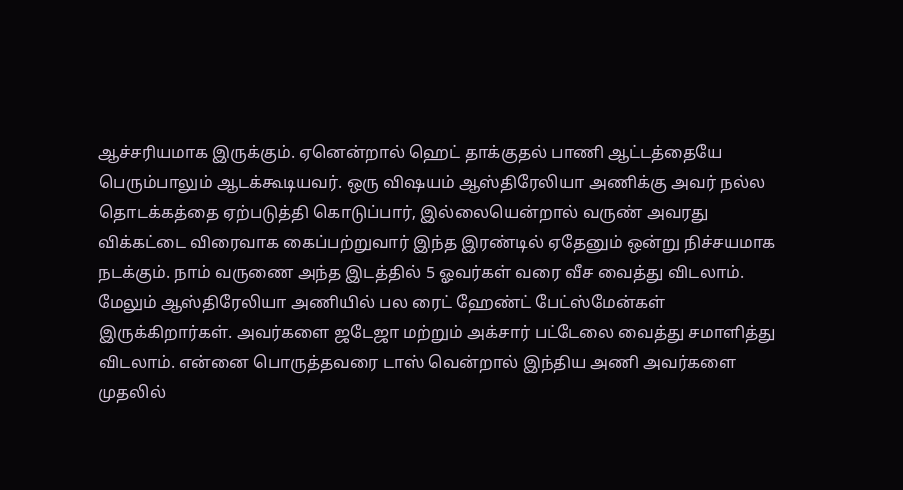ஆச்சரியமாக இருக்கும். ஏனென்றால் ஹெட் தாக்குதல் பாணி ஆட்டத்தையே பெரும்பாலும் ஆடக்கூடியவர். ஒரு விஷயம் ஆஸ்திரேலியா அணிக்கு அவர் நல்ல தொடக்கத்தை ஏற்படுத்தி கொடுப்பார், இல்லையென்றால் வருண் அவரது விக்கட்டை விரைவாக கைப்பற்றுவார் இந்த இரண்டில் ஏதேனும் ஒன்று நிச்சயமாக நடக்கும். நாம் வருணை அந்த இடத்தில் 5 ஓவர்கள் வரை வீச வைத்து விடலாம்.
மேலும் ஆஸ்திரேலியா அணியில் பல ரைட் ஹேண்ட் பேட்ஸ்மேன்கள் இருக்கிறார்கள். அவர்களை ஜடேஜா மற்றும் அக்சார் பட்டேலை வைத்து சமாளித்து விடலாம். என்னை பொருத்தவரை டாஸ் வென்றால் இந்திய அணி அவர்களை முதலில்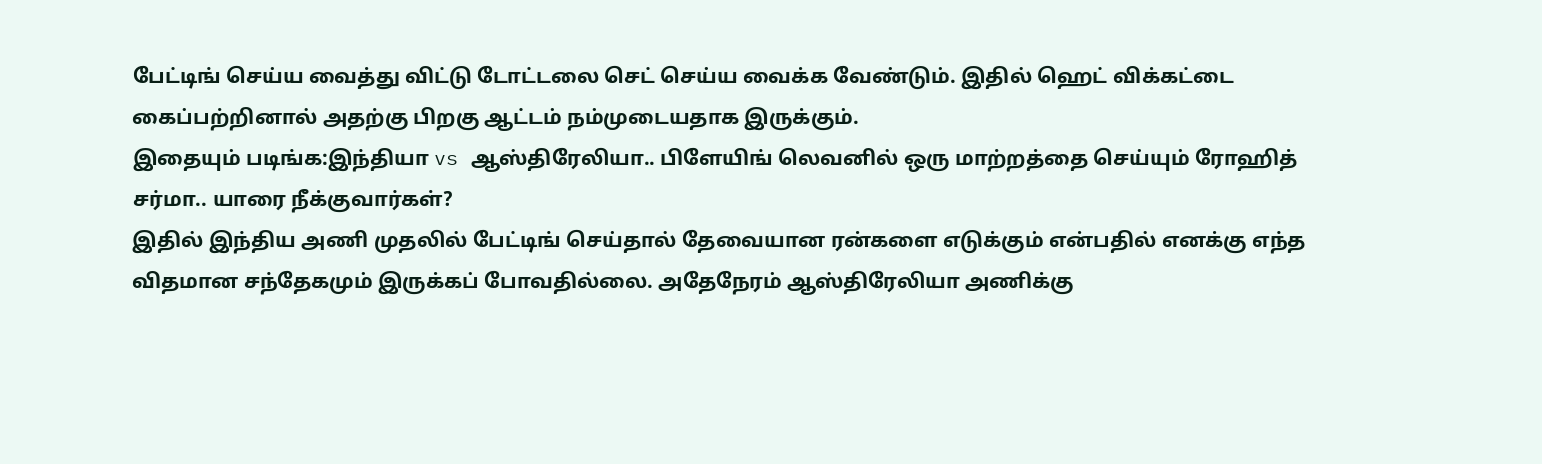பேட்டிங் செய்ய வைத்து விட்டு டோட்டலை செட் செய்ய வைக்க வேண்டும். இதில் ஹெட் விக்கட்டை கைப்பற்றினால் அதற்கு பிறகு ஆட்டம் நம்முடையதாக இருக்கும்.
இதையும் படிங்க:இந்தியா vs ஆஸ்திரேலியா.. பிளேயிங் லெவனில் ஒரு மாற்றத்தை செய்யும் ரோஹித் சர்மா.. யாரை நீக்குவார்கள்?
இதில் இந்திய அணி முதலில் பேட்டிங் செய்தால் தேவையான ரன்களை எடுக்கும் என்பதில் எனக்கு எந்த விதமான சந்தேகமும் இருக்கப் போவதில்லை. அதேநேரம் ஆஸ்திரேலியா அணிக்கு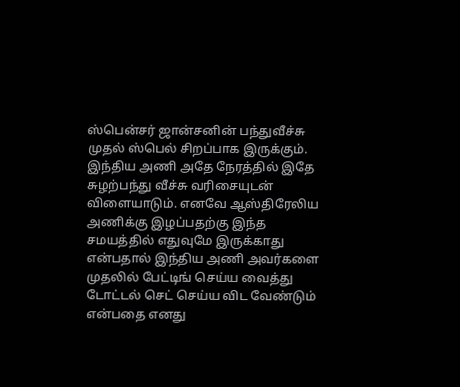ஸ்பென்சர் ஜான்சனின் பந்துவீச்சு முதல் ஸ்பெல் சிறப்பாக இருக்கும். இந்திய அணி அதே நேரத்தில் இதே சுழற்பந்து வீச்சு வரிசையுடன் விளையாடும். எனவே ஆஸ்திரேலிய அணிக்கு இழப்பதற்கு இந்த சமயத்தில் எதுவுமே இருக்காது என்பதால் இந்திய அணி அவர்களை முதலில் பேட்டிங் செய்ய வைத்து டோட்டல் செட் செய்ய விட வேண்டும் என்பதை எனது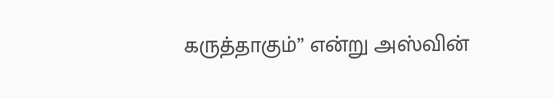கருத்தாகும்” என்று அஸ்வின்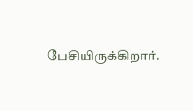பேசியிருக்கிறார்.